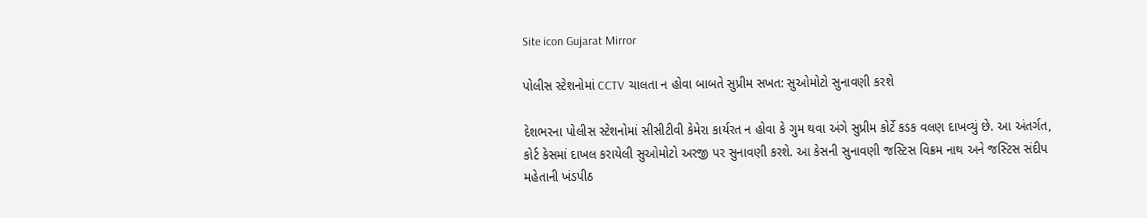Site icon Gujarat Mirror

પોલીસ સ્ટેશનોમાં CCTV ચાલતા ન હોવા બાબતે સુપ્રીમ સખત: સુઓમોટો સુનાવણી કરશે

દેશભરના પોલીસ સ્ટેશનોમાં સીસીટીવી કેમેરા કાર્યરત ન હોવા કે ગુમ થવા અંગે સુપ્રીમ કોર્ટે કડક વલણ દાખવ્યું છે. આ અંતર્ગત, કોર્ટ કેસમાં દાખલ કરાયેલી સુઓમોટો અરજી પર સુનાવણી કરશે. આ કેસની સુનાવણી જસ્ટિસ વિક્રમ નાથ અને જસ્ટિસ સંદીપ મહેતાની ખંડપીઠ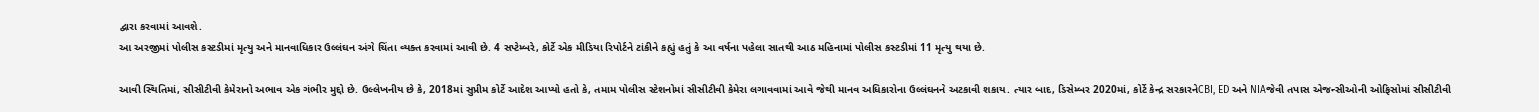દ્વારા કરવામાં આવશે.
આ અરજીમાં પોલીસ કસ્ટડીમાં મૃત્યુ અને માનવાધિકાર ઉલ્લંઘન અંગે ચિંતા વ્યક્ત કરવામાં આવી છે. 4 સપ્ટેમ્બરે, કોર્ટે એક મીડિયા રિપોર્ટને ટાંકીને કહ્યું હતું કે આ વર્ષના પહેલા સાતથી આઠ મહિનામાં પોલીસ કસ્ટડીમાં 11 મૃત્યુ થયા છે.

આવી સ્થિતિમાં, સીસીટીવી કેમેરાનો અભાવ એક ગંભીર મુદ્દો છે. ઉલ્લેખનીય છે કે, 2018માં સુપ્રીમ કોર્ટે આદેશ આપ્યો હતો કે, તમામ પોલીસ સ્ટેશનોમાં સીસીટીવી કેમેરા લગાવવામાં આવે જેથી માનવ અધિકારોના ઉલ્લંઘનને અટકાવી શકાય. ત્યાર બાદ, ડિસેમ્બર 2020માં, કોર્ટે કેન્દ્ર સરકારનેCBI, ED અને NIAજેવી તપાસ એજન્સીઓની ઓફિસોમાં સીસીટીવી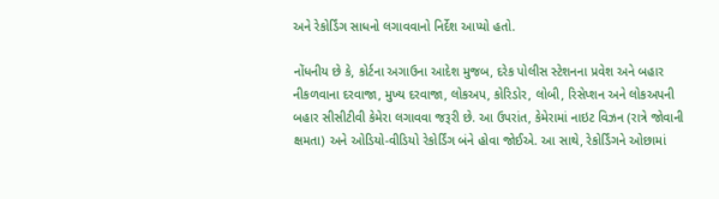અને રેકોર્ડિંગ સાધનો લગાવવાનો નિર્દેશ આપ્યો હતો.

નોંધનીય છે કે, કોર્ટના અગાઉના આદેશ મુજબ, દરેક પોલીસ સ્ટેશનના પ્રવેશ અને બહાર નીકળવાના દરવાજા, મુખ્ય દરવાજા, લોકઅપ, કોરિડોર, લોબી, રિસેપ્શન અને લોકઅપની બહાર સીસીટીવી કેમેરા લગાવવા જરૂરી છે. આ ઉપરાંત, કેમેરામાં નાઇટ વિઝન (રાત્રે જોવાની ક્ષમતા) અને ઓડિયો-વીડિયો રેકોર્ડિંગ બંને હોવા જોઈએ. આ સાથે, રેકોર્ડિંગને ઓછામાં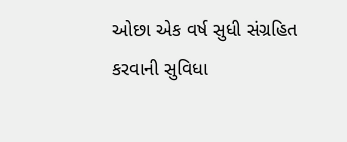ઓછા એક વર્ષ સુધી સંગ્રહિત કરવાની સુવિધા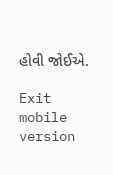હોવી જોઈએ.

Exit mobile version